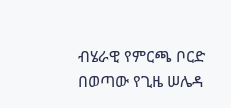ብሄራዊ የምርጫ ቦርድ በወጣው የጊዜ ሠሌዳ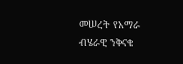መሠረት የአማራ ብሄራዊ ንቅናቄ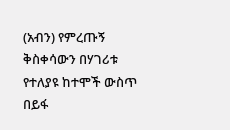(አብን) የምረጡኝ ቅስቀሳውን በሃገሪቱ የተለያዩ ከተሞች ውስጥ በይፋ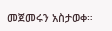መጀመሩን አስታወቀ።